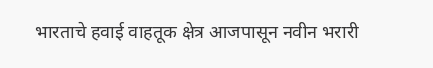भारताचे हवाई वाहतूक क्षेत्र आजपासून नवीन भरारी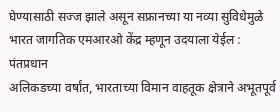घेण्यासाठी सज्ज झाले असून सफ्रानच्या या नव्या सुविधेमुळे भारत जागतिक एमआरओ केंद्र म्हणून उदयाला येईल : पंतप्रधान
अलिकडच्या वर्षांत, भारताच्या विमान वाहतूक क्षेत्राने अभूतपूर्व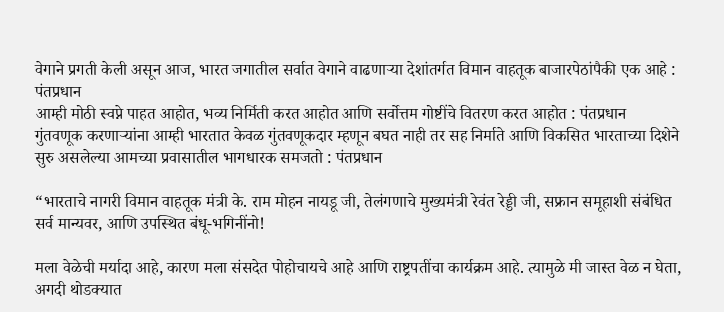वेगाने प्रगती केली असून आज, भारत जगातील सर्वात वेगाने वाढणाऱ्या देशांतर्गत विमान वाहतूक बाजारपेठांपैकी एक आहे : पंतप्रधान
आम्ही मोठी स्वप्ने पाहत आहोत, भव्य निर्मिती करत आहोत आणि सर्वोत्तम गोष्टींचे वितरण करत आहोत : पंतप्रधान
गुंतवणूक करणाऱ्यांना आम्ही भारतात केवळ गुंतवणूकदार म्हणून बघत नाही तर सह निर्माते आणि विकसित भारताच्या दिशेने सुरु असलेल्या आमच्या प्रवासातील भागधारक समजतो : पंतप्रधान

“भारताचे नागरी विमान वाहतूक मंत्री के. राम मोहन नायडू जी, तेलंगणाचे मुख्यमंत्री रेवंत रेड्डी जी, सफ्रान समूहाशी संबंधित सर्व मान्यवर, आणि उपस्थित बंधू-भगिनींनो!

मला वेळेची मर्यादा आहे, कारण मला संसदेत पोहोचायचे आहे आणि राष्ट्रपतींचा कार्यक्रम आहे. त्यामुळे मी जास्त वेळ न घेता, अगदी थोडक्यात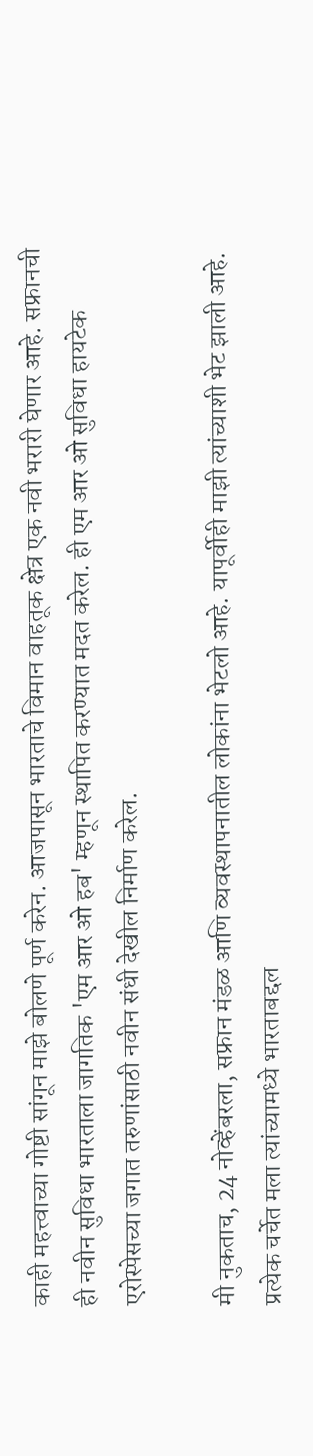काही महत्त्वाच्या गोष्टी सांगून माझे बोलणे पूर्ण करेन. आजपासून भारताचे विमान वाहतूक क्षेत्र एक नवी भरारी घेणार आहे. सफ्रानची ही नवीन सुविधा भारताला जागतिक 'एम आर ओ हब' म्हणून स्थापित करण्यात मदत करेल. ही एम आर ओ सुविधा हायटेक एरोस्पेसच्या जगात तरुणांसाठी नवीन संधी देखील निर्माण करेल.

मी नुकताच, 24 नोव्हेंबरला, सफ्रान मंडळ आणि व्यवस्थापनातील लोकांना भेटलो आहे. यापूर्वीही माझी त्यांच्याशी भेट झाली आहे. प्रत्येक चर्चेत मला त्यांच्यामध्ये भारताबद्दल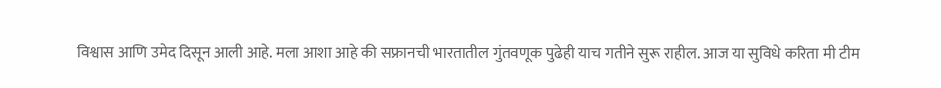विश्वास आणि उमेद दिसून आली आहे. मला आशा आहे की सफ्रानची भारतातील गुंतवणूक पुढेही याच गतीने सुरू राहील. आज या सुविधे करिता मी टीम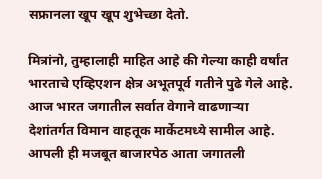सफ्रानला खूप खूप शुभेच्छा देतो.

मित्रांनो, तुम्हालाही माहित आहे की गेल्या काही वर्षांत भारताचे एव्हिएशन क्षेत्र अभूतपूर्व गतीने पुढे गेले आहे. आज भारत जगातील सर्वात वेगाने वाढणाऱ्या देशांतर्गत विमान वाहतूक मार्केटमध्ये सामील आहे. आपली ही मजबूत बाजारपेठ आता जगातली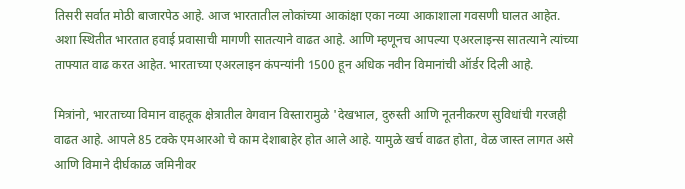तिसरी सर्वात मोठी बाजारपेठ आहे. आज भारतातील लोकांच्या आकांक्षा एका नव्या आकाशाला गवसणी घालत आहेत. अशा स्थितीत भारतात हवाई प्रवासाची मागणी सातत्याने वाढत आहे. आणि म्हणूनच आपल्या एअरलाइन्स सातत्याने त्यांच्या ताफ्यात वाढ करत आहेत. भारताच्या एअरलाइन कंपन्यांनी 1500 हून अधिक नवीन विमानांची ऑर्डर दिली आहे.

मित्रांनो, भारताच्या विमान वाहतूक क्षेत्रातील वेगवान विस्तारामुळे 'देखभाल, दुरुस्ती आणि नूतनीकरण सुविधांची गरजही वाढत आहे. आपले 85 टक्के एमआरओ चे काम देशाबाहेर होत आले आहे. यामुळे खर्च वाढत होता, वेळ जास्त लागत असे आणि विमाने दीर्घकाळ जमिनीवर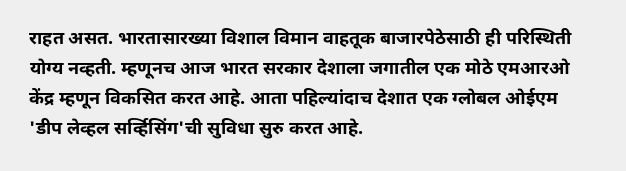राहत असत. भारतासारख्या विशाल विमान वाहतूक बाजारपेठेसाठी ही परिस्थिती योग्य नव्हती. म्हणूनच आज भारत सरकार देशाला जगातील एक मोठे एमआरओ केंद्र म्हणून विकसित करत आहे. आता पहिल्यांदाच देशात एक ग्लोबल ओईएम 'डीप लेव्हल सर्व्हिसिंग'ची सुविधा सुरु करत आहे.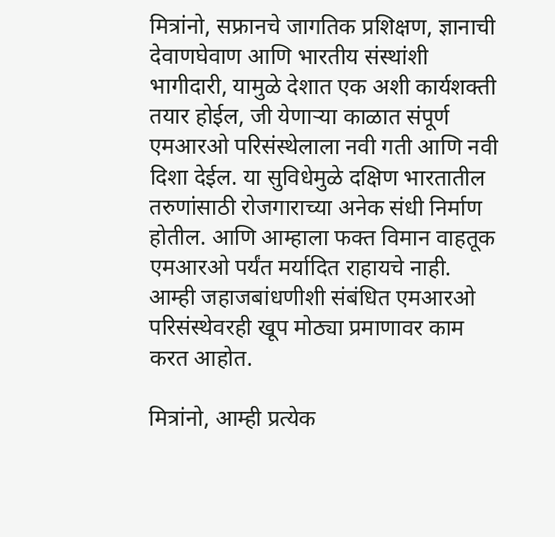मित्रांनो, सफ्रानचे जागतिक प्रशिक्षण, ज्ञानाची देवाणघेवाण आणि भारतीय संस्थांशी भागीदारी, यामुळे देशात एक अशी कार्यशक्ती तयार होईल, जी येणाऱ्या काळात संपूर्ण एमआरओ परिसंस्थेलाला नवी गती आणि नवी दिशा देईल. या सुविधेमुळे दक्षिण भारतातील तरुणांसाठी रोजगाराच्या अनेक संधी निर्माण होतील. आणि आम्हाला फक्त विमान वाहतूक एमआरओ पर्यंत मर्यादित राहायचे नाही. आम्ही जहाजबांधणीशी संबंधित एमआरओ परिसंस्थेवरही खूप मोठ्या प्रमाणावर काम करत आहोत.

मित्रांनो, आम्ही प्रत्येक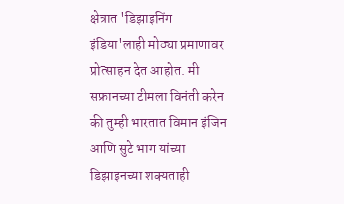क्षेत्रात 'डिझाइनिंग इंडिया'लाही मोठ्या प्रमाणावर प्रोत्साहन देत आहोत. मी सफ्रानच्या टीमला विनंती करेन की तुम्ही भारतात विमान इंजिन आणि सुटे भाग यांच्या डिझाइनच्या शक्यताही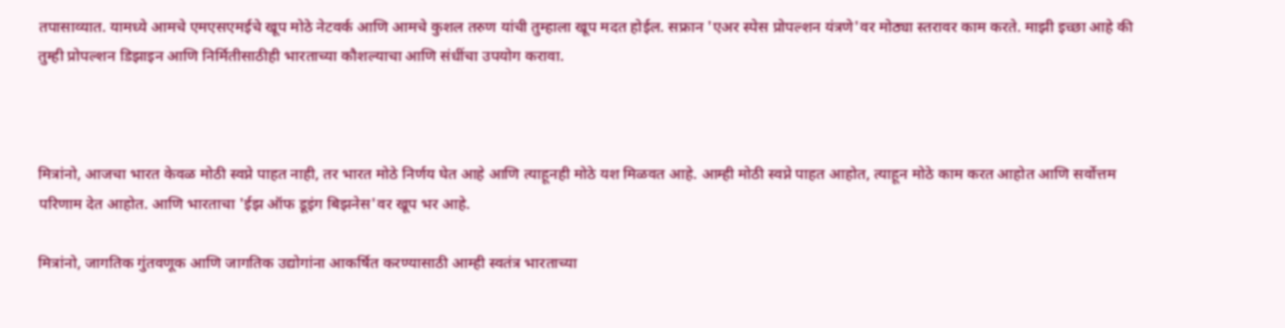तपासाव्यात. यामध्ये आमचे एमएसएमईचे खूप मोठे नेटवर्क आणि आमचे कुशल तरुण यांची तुम्हाला खूप मदत होईल. सफ्रान 'एअर स्पेस प्रोपल्शन यंत्रणे'वर मोठ्या स्तरावर काम करते. माझी इच्छा आहे की तुम्ही प्रोपल्शन डिझाइन आणि निर्मितीसाठीही भारताच्या कौशल्याचा आणि संधींचा उपयोग करावा.



मित्रांनो, आजचा भारत केवळ मोठी स्वप्ने पाहत नाही, तर भारत मोठे निर्णय घेत आहे आणि त्याहूनही मोठे यश मिळवत आहे. आम्ही मोठी स्वप्ने पाहत आहोत, त्याहून मोठे काम करत आहोत आणि सर्वोत्तम परिणाम देत आहोत. आणि भारताचा 'ईझ ऑफ डूइंग बिझनेस'वर खूप भर आहे.

मित्रांनो, जागतिक गुंतवणूक आणि जागतिक उद्योगांना आकर्षित करण्यासाठी आम्ही स्वतंत्र भारताच्या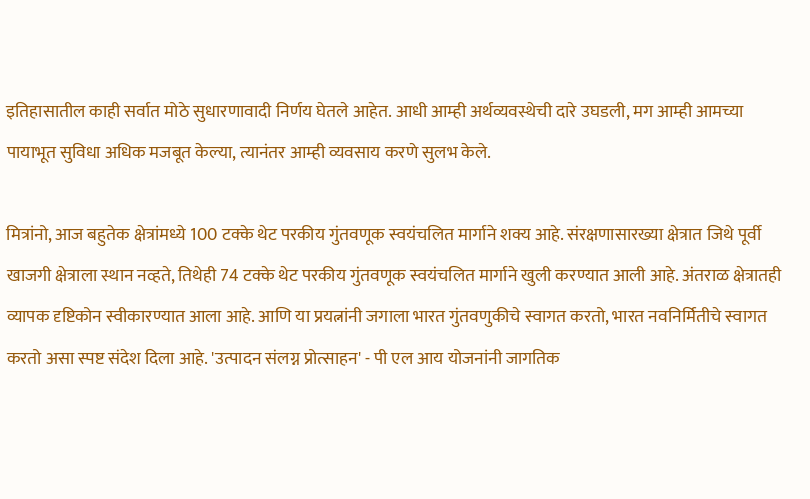इतिहासातील काही सर्वात मोठे सुधारणावादी निर्णय घेतले आहेत. आधी आम्ही अर्थव्यवस्थेची दारे उघडली, मग आम्ही आमच्या पायाभूत सुविधा अधिक मजबूत केल्या, त्यानंतर आम्ही व्यवसाय करणे सुलभ केले.

मित्रांनो, आज बहुतेक क्षेत्रांमध्ये 100 टक्के थेट परकीय गुंतवणूक स्वयंचलित मार्गाने शक्य आहे. संरक्षणासारख्या क्षेत्रात जिथे पूर्वी खाजगी क्षेत्राला स्थान नव्हते, तिथेही 74 टक्के थेट परकीय गुंतवणूक स्वयंचलित मार्गाने खुली करण्यात आली आहे. अंतराळ क्षेत्रातही व्यापक दृष्टिकोन स्वीकारण्यात आला आहे. आणि या प्रयत्नांनी जगाला भारत गुंतवणुकीचे स्वागत करतो, भारत नवनिर्मितीचे स्वागत करतो असा स्पष्ट संदेश दिला आहे. 'उत्पादन संलग्न प्रोत्साहन' - पी एल आय योजनांनी जागतिक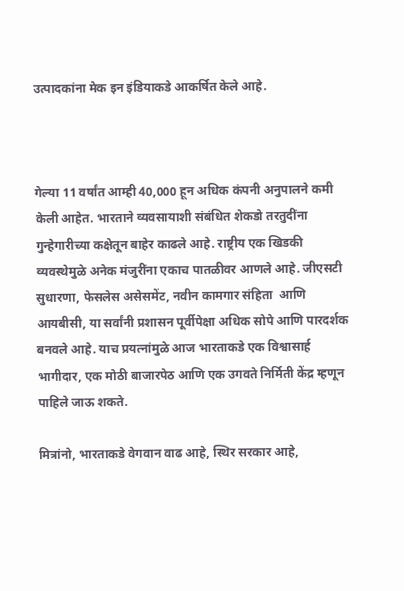उत्पादकांना मेक इन इंडियाकडे आकर्षित केले आहे.



गेल्या 11 वर्षांत आम्ही 40,000 हून अधिक कंपनी अनुपालने कमी केली आहेत. भारताने व्यवसायाशी संबंधित शेकडो तरतुदींना गुन्हेगारीच्या कक्षेतून बाहेर काढले आहे. राष्ट्रीय एक खिडकी व्यवस्थेमुळे अनेक मंजुरींना एकाच पातळीवर आणले आहे. जीएसटी सुधारणा, फेसलेस असेसमेंट, नवीन कामगार संहिता  आणि आयबीसी, या सर्वांनी प्रशासन पूर्वीपेक्षा अधिक सोपे आणि पारदर्शक बनवले आहे. याच प्रयत्नांमुळे आज भारताकडे एक विश्वासार्ह भागीदार, एक मोठी बाजारपेठ आणि एक उगवते निर्मिती केंद्र म्हणून पाहिले जाऊ शकते.

मित्रांनो, भारताकडे वेगवान वाढ आहे, स्थिर सरकार आहे,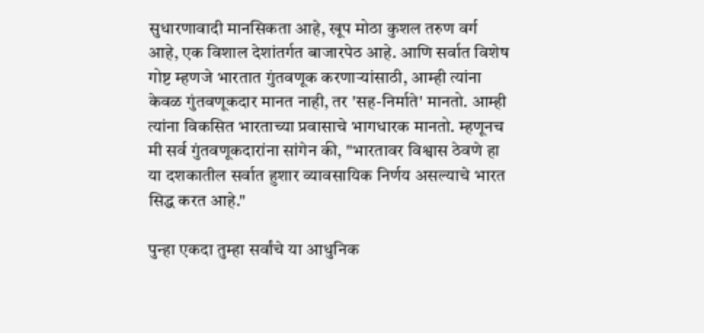सुधारणावादी मानसिकता आहे, खूप मोठा कुशल तरुण वर्ग आहे, एक विशाल देशांतर्गत बाजारपेठ आहे. आणि सर्वात विशेष गोष्ट म्हणजे भारतात गुंतवणूक करणाऱ्यांसाठी, आम्ही त्यांना केवळ गुंतवणूकदार मानत नाही, तर 'सह-निर्माते' मानतो. आम्ही त्यांना विकसित भारताच्या प्रवासाचे भागधारक मानतो. म्हणूनच मी सर्व गुंतवणूकदारांना सांगेन की, "भारतावर विश्वास ठेवणे हा या दशकातील सर्वात हुशार व्यावसायिक निर्णय असल्याचे भारत सिद्ध करत आहे."

पुन्हा एकदा तुम्हा सर्वांचे या आधुनिक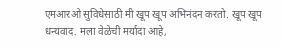एमआरओ सुविधेसाठी मी खूप खूप अभिनंदन करतो. खूप खूप धन्यवाद. मला वेळेची मर्यादा आहे,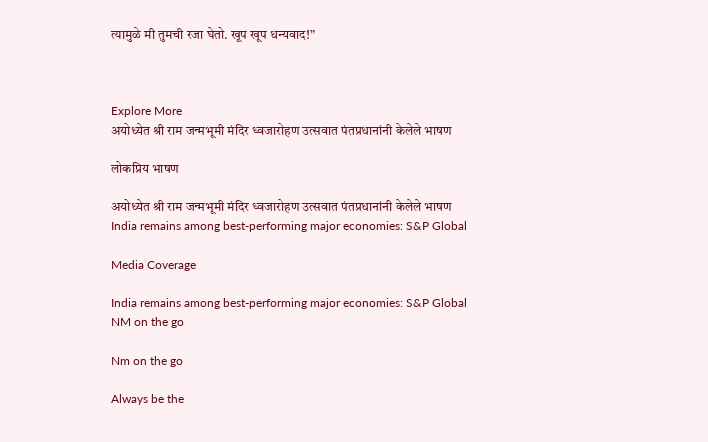त्यामुळे मी तुमची रजा घेतो. खूप खूप धन्यवाद!”



Explore More
अयोध्येत श्री राम जन्मभूमी मंदिर ध्वजारोहण उत्सवात पंतप्रधानांनी केलेले भाषण

लोकप्रिय भाषण

अयोध्येत श्री राम जन्मभूमी मंदिर ध्वजारोहण उत्सवात पंतप्रधानांनी केलेले भाषण
India remains among best-performing major economies: S&P Global

Media Coverage

India remains among best-performing major economies: S&P Global
NM on the go

Nm on the go

Always be the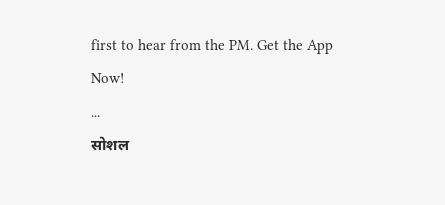first to hear from the PM. Get the App Now!
...
सोशल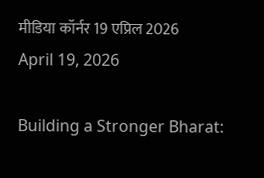मीडिया कॉर्नर 19 एप्रिल 2026
April 19, 2026

Building a Stronger Bharat: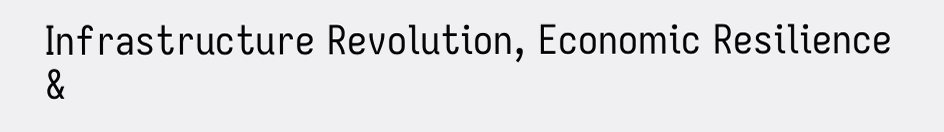Infrastructure Revolution, Economic Resilience &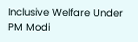Inclusive Welfare Under PM Modi